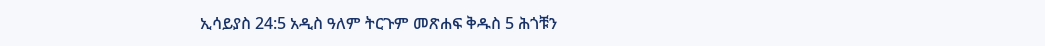ኢሳይያስ 24:5 አዲስ ዓለም ትርጉም መጽሐፍ ቅዱስ 5 ሕጎቹን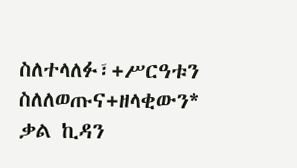ስለተላለፉ፣+ሥርዓቱን ስለለወጡና+ዘላቂውን* ቃል ኪዳን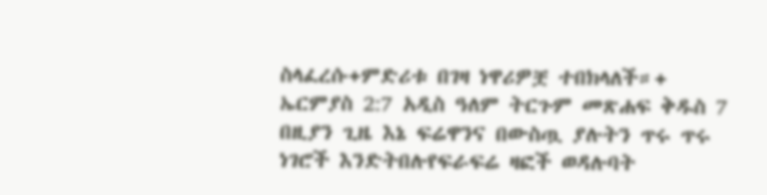ስላፈረሱ+ምድሪቱ በገዛ ነዋሪዎቿ ተበክላለች።+ ኤርምያስ 2:7 አዲስ ዓለም ትርጉም መጽሐፍ ቅዱስ 7 በዚያን ጊዜ እኔ ፍሬዋንና በውስጧ ያሉትን ጥሩ ጥሩ ነገሮች እንድትበሉየፍራፍሬ ዛፎች ወዳሉባት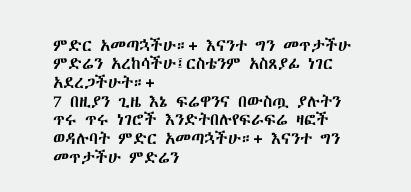ምድር አመጣኋችሁ።+ እናንተ ግን መጥታችሁ ምድሬን አረከሳችሁ፤ርስቴንም አስጸያፊ ነገር አደረጋችሁት።+
7 በዚያን ጊዜ እኔ ፍሬዋንና በውስጧ ያሉትን ጥሩ ጥሩ ነገሮች እንድትበሉየፍራፍሬ ዛፎች ወዳሉባት ምድር አመጣኋችሁ።+ እናንተ ግን መጥታችሁ ምድሬን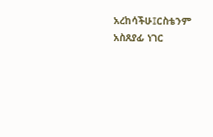አረከሳችሁ፤ርስቴንም አስጸያፊ ነገር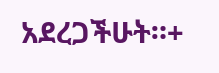አደረጋችሁት።+